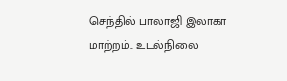செந்தில் பாலாஜி இலாகா மாற்றம்.. உடல்நிலை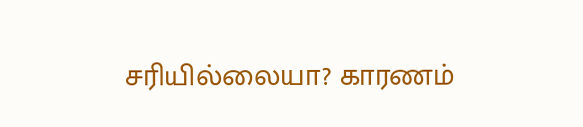சரியில்லையா? காரணம்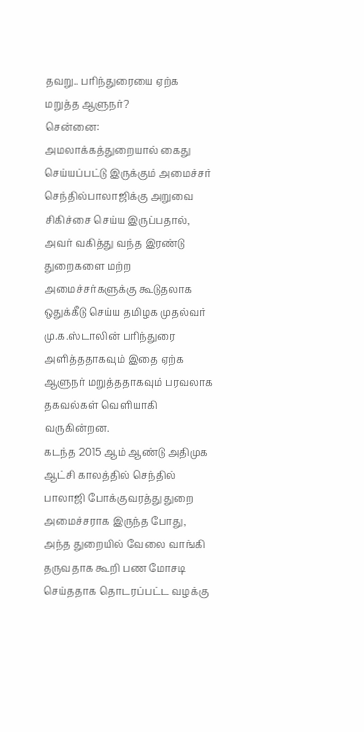தவறு.. பரிந்துரையை ஏற்க மறுத்த ஆளுநர்?
சென்னை: அமலாக்கத்துறையால் கைது செய்யப்பட்டு இருக்கும் அமைச்சர் செந்தில்பாலாஜிக்கு அறுவை சிகிச்சை செய்ய இருப்பதால், அவர் வகித்து வந்த இரண்டு துறைகளை மற்ற அமைச்சர்களுக்கு கூடுதலாக ஒதுக்கீடு செய்ய தமிழக முதல்வர் மு.க.ஸ்டாலின் பரிந்துரை அளித்ததாகவும் இதை ஏற்க ஆளுநர் மறுத்ததாகவும் பரவலாக தகவல்கள் வெளியாகி வருகின்றன.
கடந்த 2015 ஆம் ஆண்டு அதிமுக ஆட்சி காலத்தில் செந்தில் பாலாஜி போக்குவரத்து துறை அமைச்சராக இருந்த போது, அந்த துறையில் வேலை வாங்கி தருவதாக கூறி பண மோசடி செய்ததாக தொடரப்பட்ட வழக்கு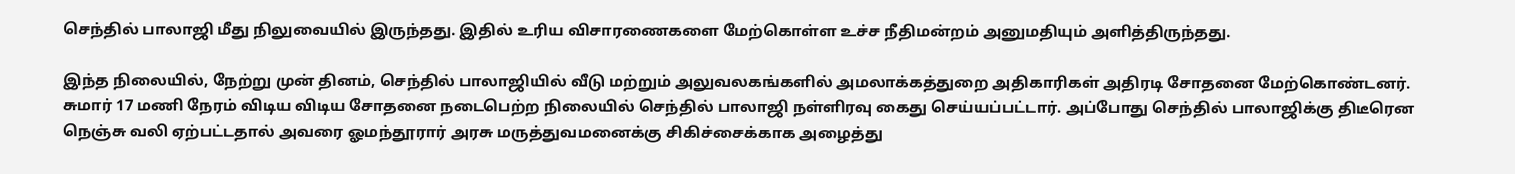செந்தில் பாலாஜி மீது நிலுவையில் இருந்தது. இதில் உரிய விசாரணைகளை மேற்கொள்ள உச்ச நீதிமன்றம் அனுமதியும் அளித்திருந்தது.

இந்த நிலையில், நேற்று முன் தினம், செந்தில் பாலாஜியில் வீடு மற்றும் அலுவலகங்களில் அமலாக்கத்துறை அதிகாரிகள் அதிரடி சோதனை மேற்கொண்டனர். சுமார் 17 மணி நேரம் விடிய விடிய சோதனை நடைபெற்ற நிலையில் செந்தில் பாலாஜி நள்ளிரவு கைது செய்யப்பட்டார். அப்போது செந்தில் பாலாஜிக்கு திடீரென நெஞ்சு வலி ஏற்பட்டதால் அவரை ஓமந்தூரார் அரசு மருத்துவமனைக்கு சிகிச்சைக்காக அழைத்து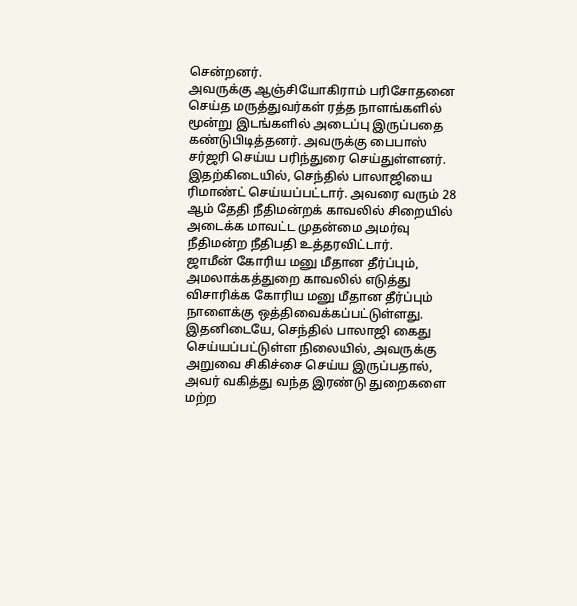சென்றனர்.
அவருக்கு ஆஞ்சியோகிராம் பரிசோதனை செய்த மருத்துவர்கள் ரத்த நாளங்களில் மூன்று இடங்களில் அடைப்பு இருப்பதை கண்டுபிடித்தனர். அவருக்கு பைபாஸ் சர்ஜரி செய்ய பரிந்துரை செய்துள்ளனர். இதற்கிடையில், செந்தில் பாலாஜியை ரிமாண்ட் செய்யப்பட்டார். அவரை வரும் 28 ஆம் தேதி நீதிமன்றக் காவலில் சிறையில் அடைக்க மாவட்ட முதன்மை அமர்வு நீதிமன்ற நீதிபதி உத்தரவிட்டார்.
ஜாமீன் கோரிய மனு மீதான தீர்ப்பும், அமலாக்கத்துறை காவலில் எடுத்து விசாரிக்க கோரிய மனு மீதான தீர்ப்பும் நாளைக்கு ஒத்திவைக்கப்பட்டுள்ளது. இதனிடையே, செந்தில் பாலாஜி கைது செய்யப்பட்டுள்ள நிலையில், அவருக்கு அறுவை சிகிச்சை செய்ய இருப்பதால், அவர் வகித்து வந்த இரண்டு துறைகளை மற்ற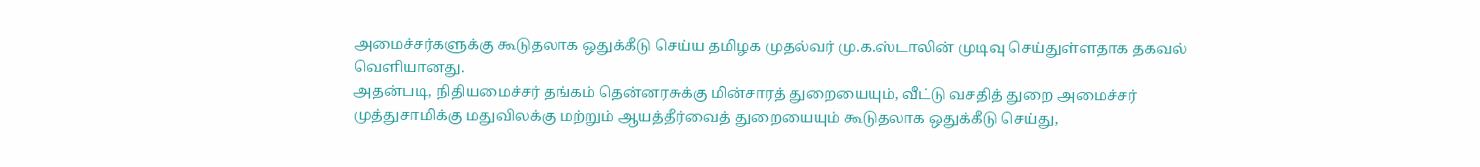அமைச்சர்களுக்கு கூடுதலாக ஒதுக்கீடு செய்ய தமிழக முதல்வர் மு.க.ஸ்டாலின் முடிவு செய்துள்ளதாக தகவல் வெளியானது.
அதன்படி, நிதியமைச்சர் தங்கம் தென்னரசுக்கு மின்சாரத் துறையையும், வீட்டு வசதித் துறை அமைச்சர் முத்துசாமிக்கு மதுவிலக்கு மற்றும் ஆயத்தீர்வைத் துறையையும் கூடுதலாக ஒதுக்கீடு செய்து,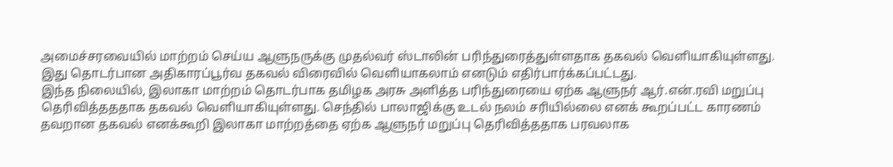அமைச்சரவையில் மாற்றம் செய்ய ஆளுநருக்கு முதல்வர் ஸ்டாலின் பரிந்துரைத்துள்ளதாக தகவல் வெளியாகியுள்ளது. இது தொடர்பான அதிகாரப்பூர்வ தகவல் விரைவில் வெளியாகலாம் எனடும் எதிர்பார்க்கப்பட்டது.
இந்த நிலையில், இலாகா மாற்றம் தொடர்பாக தமிழக அரசு அளித்த பரிந்துரையை ஏற்க ஆளுநர் ஆர்.என்.ரவி மறுப்பு தெரிவித்தததாக தகவல் வெளியாகியுள்ளது. செந்தில் பாலாஜிக்கு உடல் நலம் சரியில்லை எனக் கூறப்பட்ட காரணம் தவறான தகவல் எனக்கூறி இலாகா மாற்றத்தை ஏற்க ஆளுநர் மறுப்பு தெரிவித்ததாக பரவலாக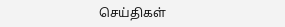செய்திகள்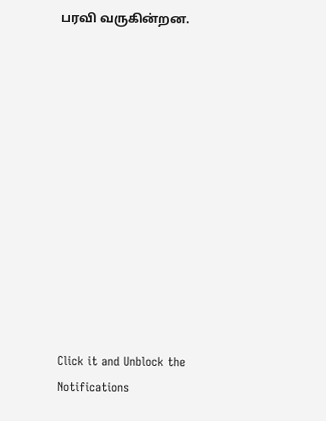பரவி வருகின்றன.












Click it and Unblock the Notifications